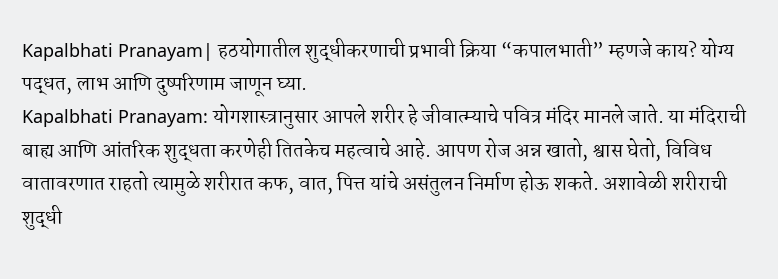Kapalbhati Pranayam| हठयोगातील शुद्धीकरणाची प्रभावी क्रिया “कपालभाती” म्हणजे काय? योग्य पद्धत, लाभ आणि दुष्परिणाम जाणून घ्या.
Kapalbhati Pranayam: योगशास्त्रानुसार आपले शरीर हे जीवात्म्याचे पवित्र मंदिर मानले जाते. या मंदिराची बाह्य आणि आंतरिक शुद्धता करणेही तितकेच महत्वाचे आहे. आपण रोज अन्न खातो, श्वास घेतो, विविध वातावरणात राहतो त्यामुळे शरीरात कफ, वात, पित्त यांचे असंतुलन निर्माण होऊ शकते. अशावेळी शरीराची शुद्धी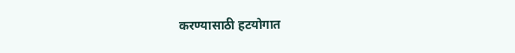करण्यासाठी हटयोगात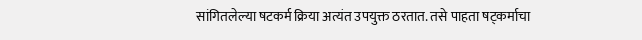सांगितलेल्या षटकर्म क्रिया अत्यंत उपयुक्त ठरतात. तसे पाहता षट्कर्माचा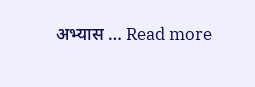अभ्यास … Read more